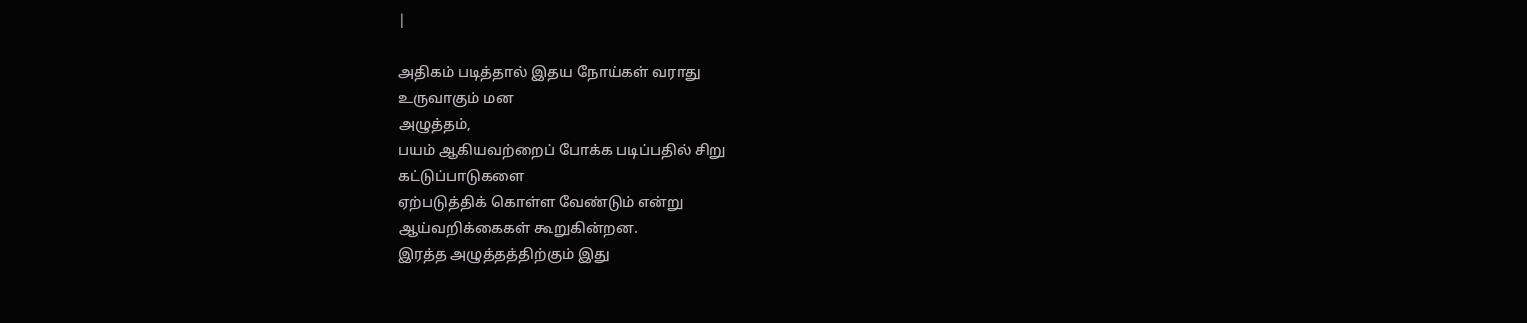|

அதிகம் படித்தால் இதய நோய்கள் வராது
உருவாகும் மன
அழுத்தம்,
பயம் ஆகியவற்றைப் போக்க படிப்பதில் சிறு
கட்டுப்பாடுகளை
ஏற்படுத்திக் கொள்ள வேண்டும் என்று
ஆய்வறிக்கைகள் கூறுகின்றன.
இரத்த அழுத்தத்திற்கும் இது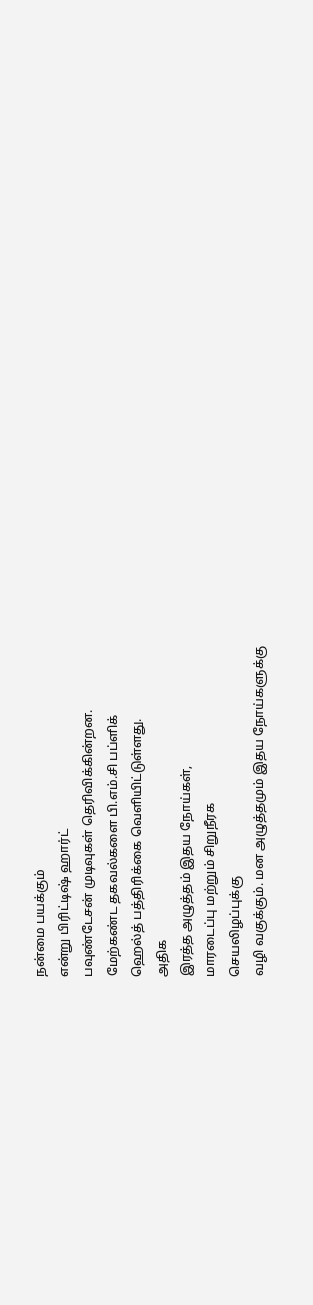நன்மை பயக்கும்
என்று பிரிட்டிஷ் ஹார்ட்
பவுண்டேசன் முடிவுகள் தெரிவிக்கின்றன.
மேற்கண்ட தகவல்களை பி.எம்.சி பப்ளிக்
ஹெல்த் பத்திரிக்கை வெளியிட்டுள்ளது.
அதிக
இரத்த அழுத்தம் இதய நோய்கள்,
மாரடைப்பு மற்றும் சிறுநீரக
செயலிழப்புக்கு
வழி வகுக்கும். மன அழுத்தமும் இதய நோய்களுக்கு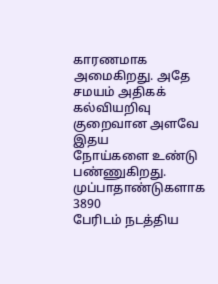காரணமாக
அமைகிறது. அதே
சமயம் அதிகக் கல்வியறிவு குறைவான அளவே இதய
நோய்களை உண்டு
பண்ணுகிறது.
முப்பாதாண்டுகளாக
3890
பேரிடம் நடத்திய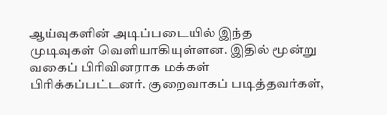ஆய்வுகளின் அடிப்படையில் இந்த
முடிவுகள் வெளியாகியுள்ளன. இதில் மூன்று
வகைப் பிரிவினராக மக்கள்
பிரிக்கப்பட்டனர். குறைவாகப் படித்தவர்கள்,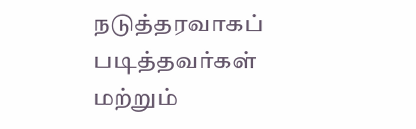நடுத்தரவாகப் படித்தவர்கள்
மற்றும்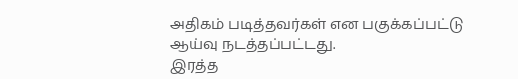அதிகம் படித்தவர்கள் என பகுக்கப்பட்டு
ஆய்வு நடத்தப்பட்டது.
இரத்த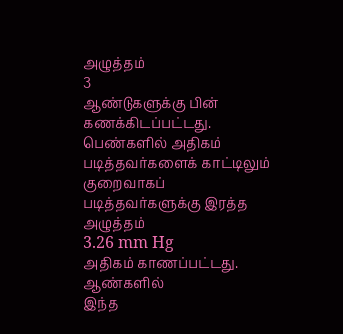அழுத்தம்
3
ஆண்டுகளுக்கு பின்
கணக்கிடப்பட்டது. பெண்களில் அதிகம்
படித்தவர்களைக் காட்டிலும் குறைவாகப்
படித்தவர்களுக்கு இரத்த அழுத்தம்
3.26 mm Hg
அதிகம் காணப்பட்டது. ஆண்களில்
இந்த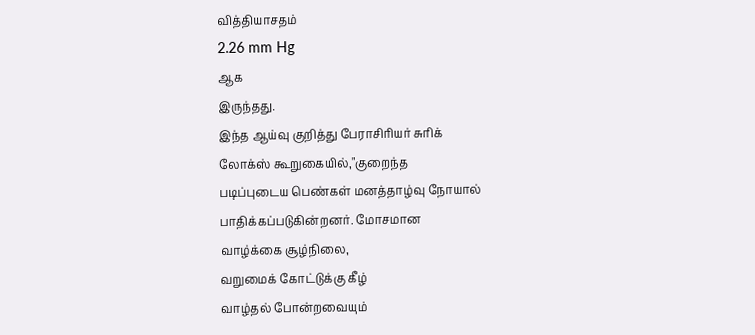வித்தியாசதம்
2.26 mm Hg
ஆக
இருந்தது.
இந்த ஆய்வு குறித்து பேராசிரியர் சுரிக்
லோக்ஸ் கூறுகையில்,"குறைந்த
படிப்புடைய பெண்கள் மனத்தாழ்வு நோயால்
பாதிக்கப்படுகின்றனர். மோசமான
வாழ்க்கை சூழ்நிலை,
வறுமைக் கோட்டுக்கு கீழ்
வாழ்தல் போன்றவையும்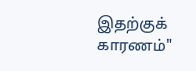இதற்குக்
காரணம்"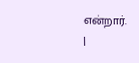என்றார்.
|